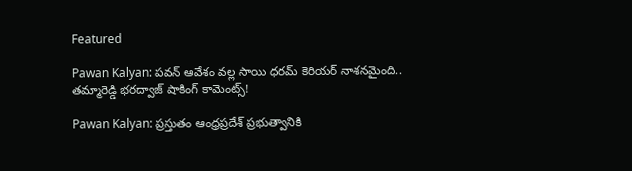Featured

Pawan Kalyan: పవన్ ఆవేశం వల్ల సాయి ధరమ్ కెరియర్ నాశనమైంది.. తమ్మారెడ్డి భరద్వాజ్ షాకింగ్ కామెంట్స్!

Pawan Kalyan: ప్రస్తుతం ఆంధ్రప్రదేశ్ ప్రభుత్వానికి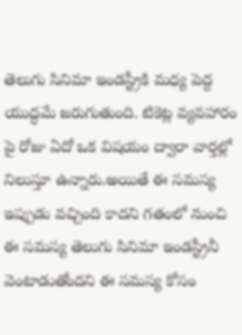తెలుగు సినిమా ఇండస్ట్రీకి మధ్య పెద్ద యుద్ధమే జరుగుతుంది. టికెట్ల వ్యవహారం పై రోజు ఏదో ఒక విషయం ద్వారా వార్తల్లో నిలుస్తూ ఉన్నారు.అయితే ఈ సమస్య ఇప్పుడు వచ్చింది కాదని గతంలో నుంచి ఈ సమస్య తెలుగు సినిమా ఇండస్ట్రీనీ వెంటాడుతోందని ఈ సమస్య కోసం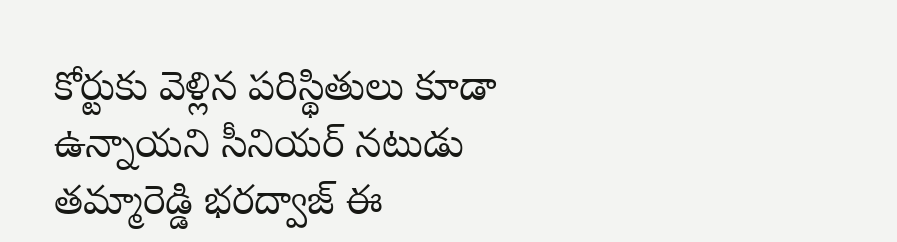కోర్టుకు వెళ్లిన పరిస్థితులు కూడా ఉన్నాయని సీనియర్ నటుడు తమ్మారెడ్డి భరద్వాజ్ ఈ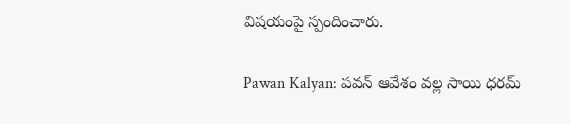విషయంపై స్పందించారు.

Pawan Kalyan: పవన్ ఆవేశం వల్ల సాయి ధరమ్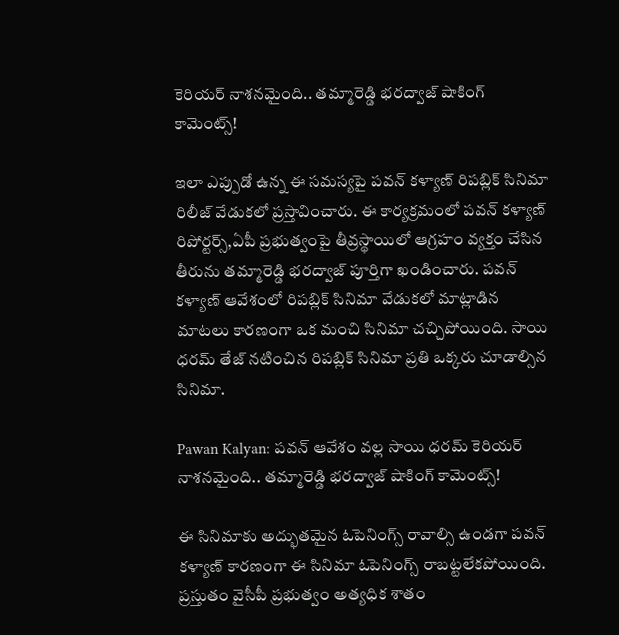కెరియర్ నాశనమైంది.. తమ్మారెడ్డి భరద్వాజ్ షాకింగ్ కామెంట్స్!

ఇలా ఎప్పుడో ఉన్న ఈ సమస్యపై పవన్ కళ్యాణ్ రిపబ్లిక్ సినిమా రిలీజ్ వేడుకలో ప్రస్తావించారు. ఈ కార్యక్రమంలో పవన్ కళ్యాణ్ రిపోర్టర్స్,ఏపీ ప్రభుత్వంపై తీవ్రస్థాయిలో ఆగ్రహం వ్యక్తం చేసిన తీరును తమ్మారెడ్డి భరద్వాజ్ పూర్తిగా ఖండించారు. పవన్ కళ్యాణ్ ఆవేశంలో రిపబ్లిక్ సినిమా వేడుకలో మాట్లాడిన మాటలు కారణంగా ఒక మంచి సినిమా చచ్చిపోయింది. సాయి ధరమ్ తేజ్ నటించిన రిపబ్లిక్ సినిమా ప్రతి ఒక్కరు చూడాల్సిన సినిమా.

Pawan Kalyan: పవన్ ఆవేశం వల్ల సాయి ధరమ్ కెరియర్ నాశనమైంది.. తమ్మారెడ్డి భరద్వాజ్ షాకింగ్ కామెంట్స్!

ఈ సినిమాకు అద్భుతమైన ఓపెనింగ్స్ రావాల్సి ఉండగా పవన్ కళ్యాణ్ కారణంగా ఈ సినిమా ఓపెనింగ్స్ రాబట్టలేకపోయింది. ప్రస్తుతం వైసీపీ ప్రభుత్వం అత్యధిక శాతం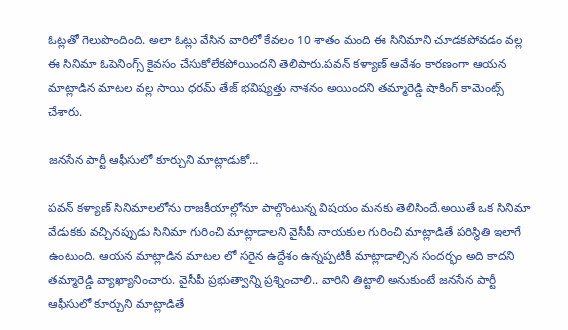ఓట్లతో గెలుపొందింది. అలా ఓట్లు వేసిన వారిలో కేవలం 10 శాతం మంది ఈ సినిమాని చూడకపోవడం వల్ల ఈ సినిమా ఓపెనింగ్స్ కైవసం చేసుకోలేకపోయిందని తెలిపారు.పవన్ కళ్యాణ్ ఆవేశం కారణంగా ఆయన మాట్లాడిన మాటల వల్ల సాయి ధరమ్ తేజ్ భవిష్యత్తు నాశనం అయిందని తమ్మారెడ్డి షాకింగ్ కామెంట్స్ చేశారు.

జనసేన పార్టీ ఆఫీసులో కూర్చుని మాట్లాడుకో…

పవన్ కళ్యాణ్ సినిమాలలోను రాజకీయాల్లోనూ పాల్గొంటున్న విషయం మనకు తెలిసిందే.అయితే ఒక సినిమా వేడుకకు వచ్చినప్పుడు సినిమా గురించి మాట్లాడాలని వైసీపీ నాయకుల గురించి మాట్లాడితే పరిస్థితి ఇలాగే ఉంటుంది. ఆయన మాట్లాడిన మాటల లో సరైన ఉద్దేశం ఉన్నప్పటికీ మాట్లాడాల్సిన సందర్భం అది కాదని తమ్మారెడ్డి వ్యాఖ్యానించారు. వైసీపీ ప్రభుత్వాన్ని ప్రశ్నించాలి.. వారిని తిట్టాలి అనుకుంటే జనసేన పార్టీ ఆఫీసులో కూర్చుని మాట్లాడితే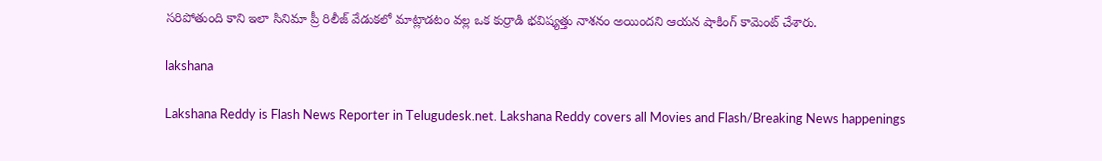సరిపోతుంది కాని ఇలా సినిమా ప్రీ రిలీజ్ వేడుకలో మాట్లాడటం వల్ల ఒక కుర్రాడి భవిష్యత్తు నాశనం అయిందని ఆయన షాకింగ్ కామెంట్ చేశారు.

lakshana

Lakshana Reddy is Flash News Reporter in Telugudesk.net. Lakshana Reddy covers all Movies and Flash/Breaking News happenings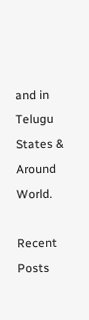and in Telugu States & Around World.

Recent Posts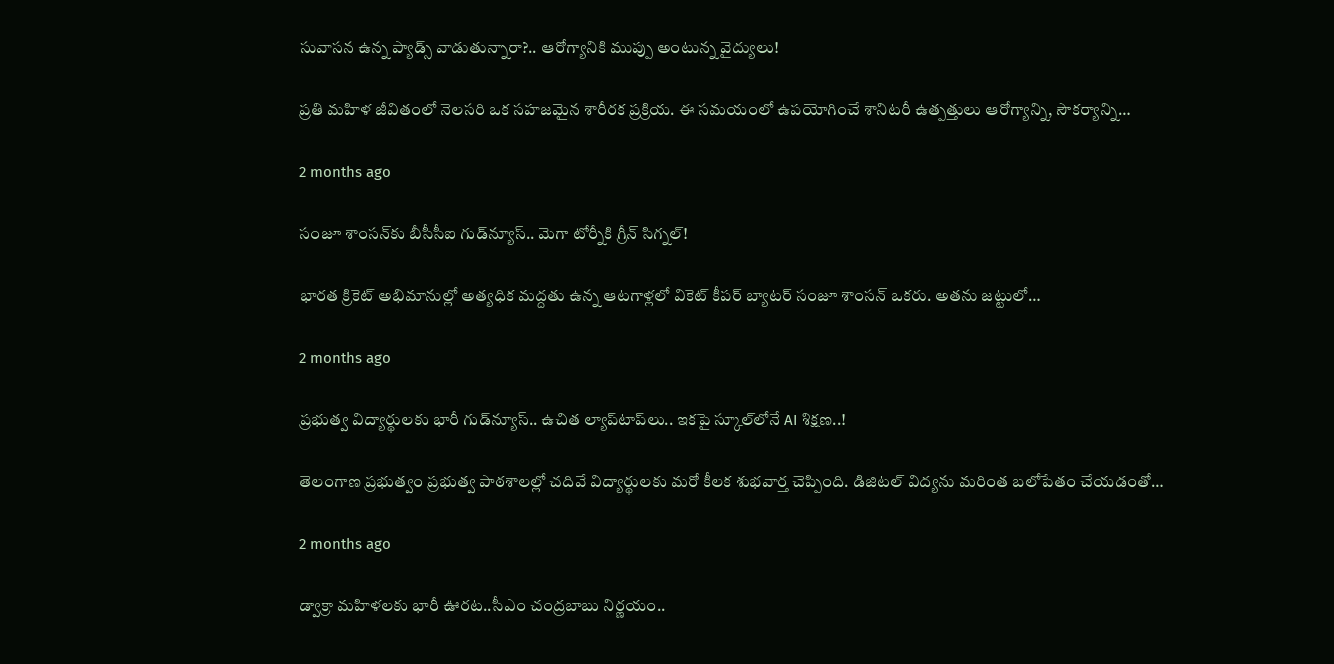సువాసన ఉన్న ప్యాడ్స్ వాడుతున్నారా?.. ఆరోగ్యానికి ముప్పు అంటున్న వైద్యులు!

ప్రతి మహిళ జీవితంలో నెలసరి ఒక సహజమైన శారీరక ప్రక్రియ. ఈ సమయంలో ఉపయోగించే శానిటరీ ఉత్పత్తులు ఆరోగ్యాన్ని, సౌకర్యాన్ని…

2 months ago

సంజూ శాంసన్‌కు బీసీసీఐ గుడ్‌న్యూస్.. మెగా టోర్నీకి గ్రీన్ సిగ్నల్!

భారత క్రికెట్ అభిమానుల్లో అత్యధిక మద్దతు ఉన్న ఆటగాళ్లలో వికెట్ కీపర్ బ్యాటర్ సంజూ శాంసన్ ఒకరు. అతను జట్టులో…

2 months ago

ప్రభుత్వ విద్యార్థులకు భారీ గుడ్‌న్యూస్.. ఉచిత ల్యాప్‌టాప్‌లు.. ఇకపై స్కూల్‌లోనే AI శిక్షణ..!

తెలంగాణ ప్రభుత్వం ప్రభుత్వ పాఠశాలల్లో చదివే విద్యార్థులకు మరో కీలక శుభవార్త చెప్పింది. డిజిటల్ విద్యను మరింత బలోపేతం చేయడంతో…

2 months ago

డ్వాక్రా మహిళలకు భారీ ఊరట..సీఎం చంద్రబాబు నిర్ణయం..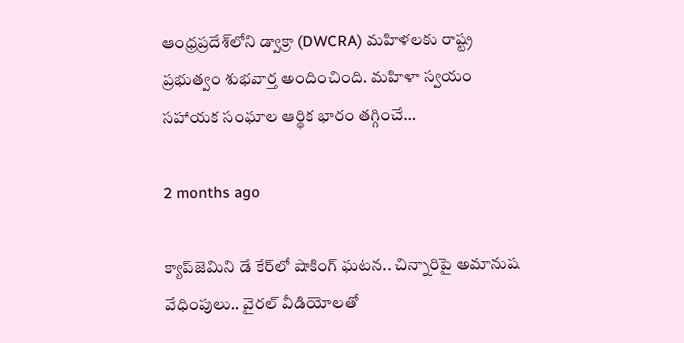ఆంధ్రప్రదేశ్‌లోని డ్వాక్రా (DWCRA) మహిళలకు రాష్ట్ర ప్రభుత్వం శుభవార్త అందించింది. మహిళా స్వయం సహాయక సంఘాల ఆర్థిక భారం తగ్గించే…

2 months ago

క్యాప్‌జెమిని డే కేర్‌లో షాకింగ్ ఘటన.. చిన్నారిపై అమానుష వేధింపులు.. వైరల్ వీడియోలతో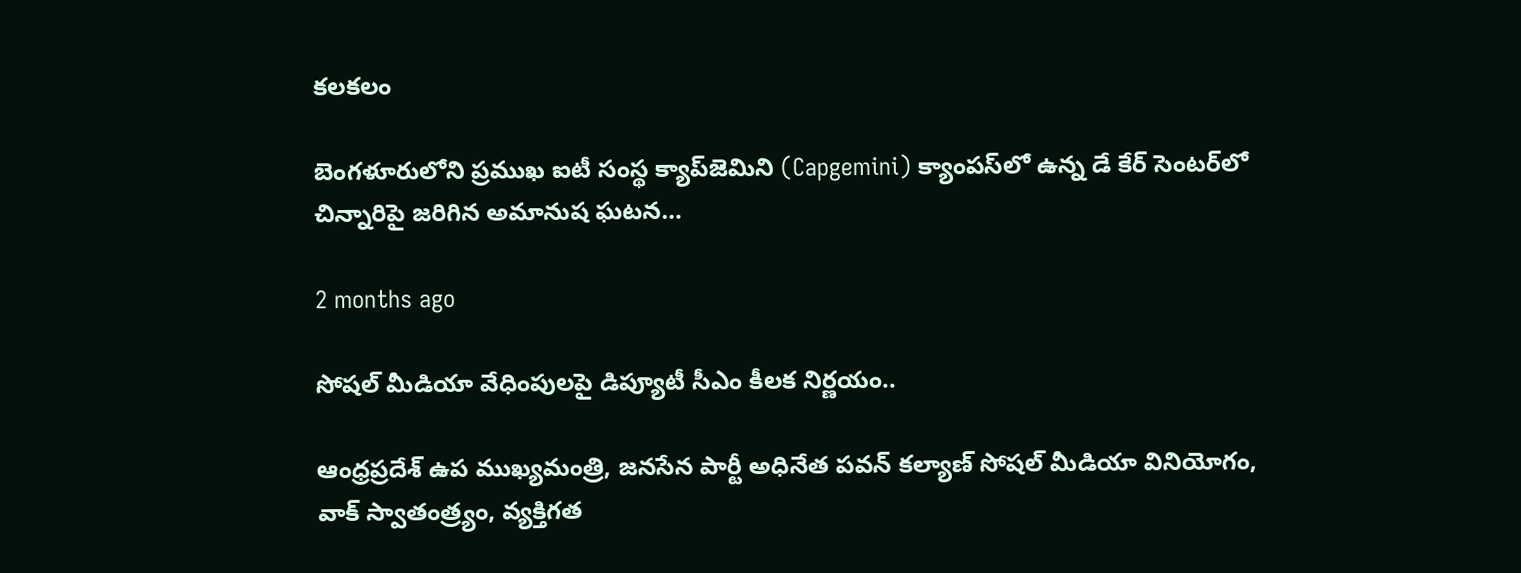కలకలం

బెంగళూరులోని ప్రముఖ ఐటీ సంస్థ క్యాప్‌జెమిని (Capgemini) క్యాంపస్‌లో ఉన్న డే కేర్ సెంటర్‌లో చిన్నారిపై జరిగిన అమానుష ఘటన…

2 months ago

సోషల్ మీడియా వేధింపులపై డిప్యూటీ సీఎం కీలక నిర్ణయం..

ఆంధ్రప్రదేశ్ ఉప ముఖ్యమంత్రి, జనసేన పార్టీ అధినేత పవన్ కల్యాణ్ సోషల్ మీడియా వినియోగం, వాక్ స్వాతంత్ర్యం, వ్యక్తిగత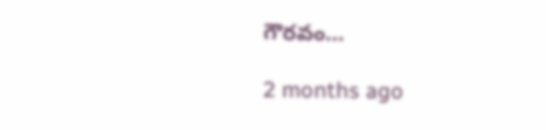గౌరవం…

2 months ago